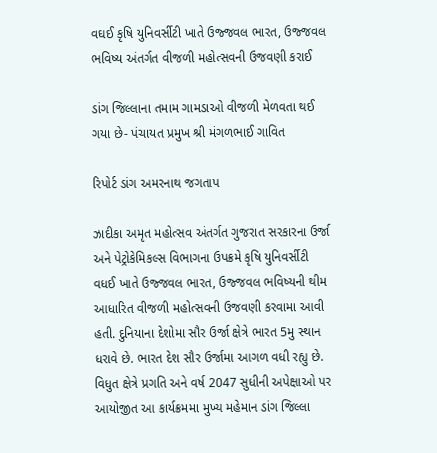વઘઈ કૃષિ યુનિવર્સીટી ખાતે ઉજ્જવલ ભારત, ઉજ્જવલ ભવિષ્ય અંતર્ગત વીજળી મહોત્સવની ઉજવણી કરાઈ

ડાંગ જિલ્લાના તમામ ગામડાઓ વીજળી મેળવતા થઈ ગયા છે- પંચાયત પ્રમુખ શ્રી મંગળભાઈ ગાવિત

રિપોર્ટ ડાંગ અમરનાથ જગતાપ

ઝાદીકા અમૃત મહોત્સવ અંતર્ગત ગુજરાત સરકારના ઉર્જા અને પેટ્રોકેમિકલ્સ વિભાગના ઉપક્રમે કૃષિ યુનિવર્સીટી વધઈ ખાતે ઉજ્જવલ ભારત, ઉજ્જવલ ભવિષ્યની થીમ આધારિત વીજળી મહોત્સવની ઉજવણી કરવામા આવી હતી. દુનિયાના દેશોમા સૌર ઉર્જા ક્ષેત્રે ભારત 5મુ સ્થાન ધરાવે છે. ભારત દેશ સૌર ઉર્જામા આગળ વધી રહ્યુ છે. વિધુત ક્ષેત્રે પ્રગતિ અને વર્ષ 2047 સુધીની અપેક્ષાઓ પર આયોજીત આ કાર્યક્રમમા મુખ્ય મહેમાન ડાંગ જિલ્લા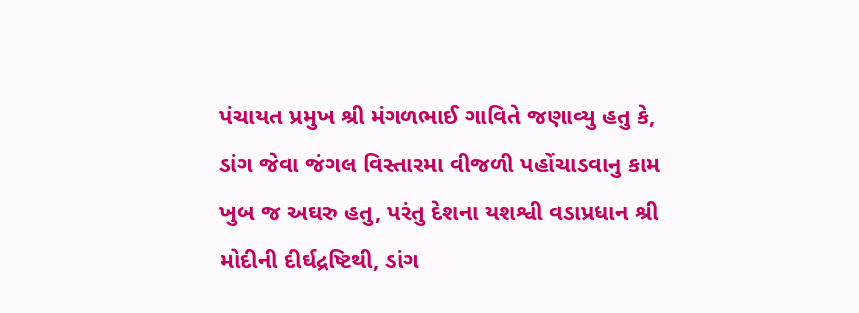પંચાયત પ્રમુખ શ્રી મંગળભાઈ ગાવિતે જણાવ્યુ હતુ કે, ડાંગ જેવા જંગલ વિસ્તારમા વીજળી પહોંચાડવાનુ કામ ખુબ જ અઘરુ હતુ, પરંતુ દેશના યશશ્વી વડાપ્રધાન શ્રી મોદીની દીર્ઘદ્રષ્ટિથી, ડાંગ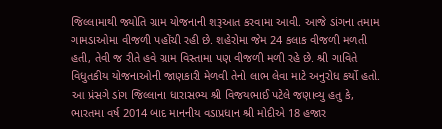જિલ્લામાથી જ્યોતિ ગ્રામ યોજનાની શરૂઆત કરવામા આવી. આજે ડાંગના તમામ ગામડાઓમા વીજળી પહોંચી રહી છે. શહેરોમા જેમ 24 કલાક વીજળી મળતી હતી, તેવી જ રીતે હવે ગ્રામ વિસ્તામા પણ વીજળી મળી રહે છે. શ્રી ગાવિતે વિધુતકીય યોજનાઓની જાણકારી મેળવી તેનો લાભ લેવા માટે અનુરોધ કર્યો હતો. આ પ્રંસગે ડાંગ જિલ્લાના ધારાસભ્ય શ્રી વિજયભાઈ પટેલે જણાવ્યુ હતુ કે, ભારતમા વર્ષ 2014 બાદ માનનીય વડાપ્રધાન શ્રી મોદીએ 18 હજાર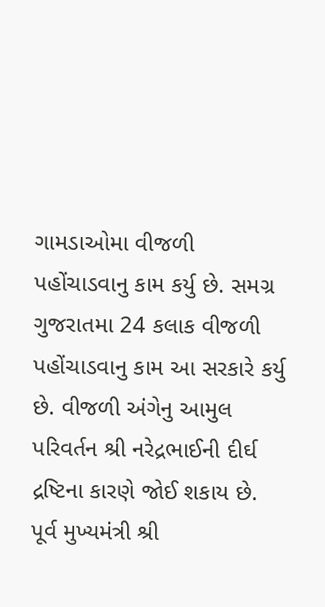ગામડાઓમા વીજળી પહોંચાડવાનુ કામ કર્યુ છે. સમગ્ર ગુજરાતમા 24 કલાક વીજળી પહોંચાડવાનુ કામ આ સરકારે કર્યુ છે. વીજળી અંગેનુ આમુલ પરિવર્તન શ્રી નરેદ્રભાઈની દીર્ઘ દ્રષ્ટિના કારણે જોઈ શકાય છે. પૂર્વ મુખ્યમંત્રી શ્રી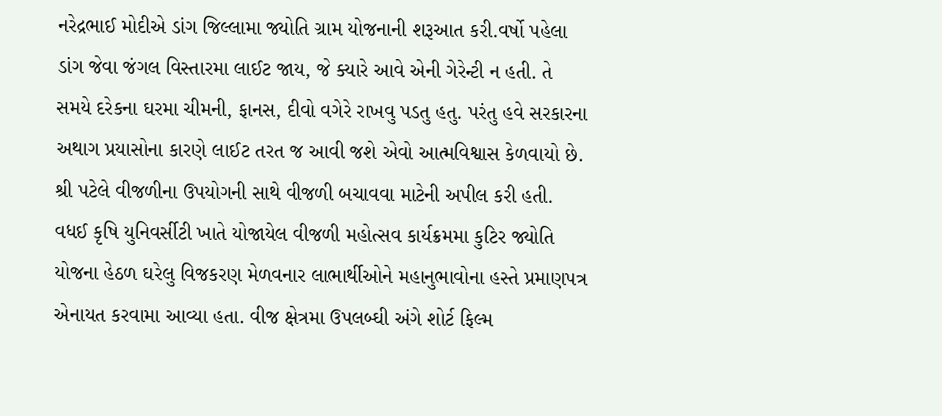નરેદ્રભાઈ મોદીએ ડાંગ જિલ્લામા જ્યોતિ ગ્રામ યોજનાની શરૂઆત કરી.વર્ષો પહેલા ડાંગ જેવા જંગલ વિસ્તારમા લાઈટ જાય, જે ક્યારે આવે એની ગેરેન્ટી ન હતી. તે સમયે દરેકના ઘરમા ચીમની, ફાનસ, દીવો વગેરે રાખવુ પડતુ હતુ. પરંતુ હવે સરકારના અથાગ પ્રયાસોના કારણે લાઈટ તરત જ આવી જશે એવો આત્મવિશ્વાસ કેળવાયો છે. શ્રી પટેલે વીજળીના ઉપયોગની સાથે વીજળી બચાવવા માટેની અપીલ કરી હતી. વધઈ કૃષિ યુનિવર્સીટી ખાતે યોજાયેલ વીજળી મહોત્સવ કાર્યક્રમમા કુટિર જ્યોતિ યોજના હેઠળ ઘરેલુ વિજકરણ મેળવનાર લાભાર્થીઓને મહાનુભાવોના હસ્તે પ્રમાણપત્ર એનાયત કરવામા આવ્યા હતા. વીજ ક્ષેત્રમા ઉપલબ્ઘી અંગે શોર્ટ ફિલ્મ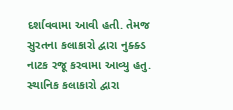દર્શાવવામા આવી હતી. તેમજ સુરતના કલાકારો દ્વારા નુક્ક્ડ નાટક રજૂ કરવામા આવ્યુ હતુ. સ્થાનિક કલાકારો દ્વારા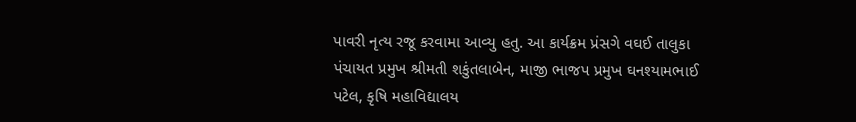પાવરી નૃત્ય રજૂ કરવામા આવ્યુ હતુ. આ કાર્યક્રમ પ્રંસગે વઘઈ તાલુકા પંચાયત પ્રમુખ શ્રીમતી શકુંતલાબેન, માજી ભાજપ પ્રમુખ ઘનશ્યામભાઈ પટેલ, કૃષિ મહાવિદ્યાલય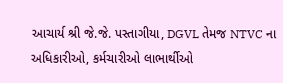આચાર્ય શ્રી જે.જે. પસ્તાગીયા, DGVL તેમજ NTVC ના અધિકારીઓ, કર્મચારીઓ લાભાર્થીઓ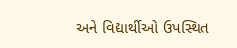અને વિદ્યાર્થીઓ ઉપસ્થિત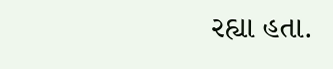રહ્યા હતા.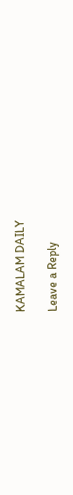KAMALAM DAILY

Leave a Reply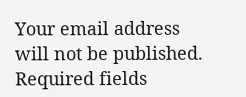Your email address will not be published. Required fields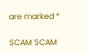are marked *

SCAM SCAM